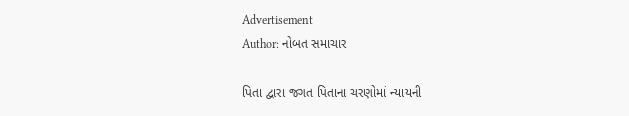Advertisement
Author: નોબત સમાચાર

પિતા દ્વારા જગત પિતાના ચરણોમાં ન્યાયની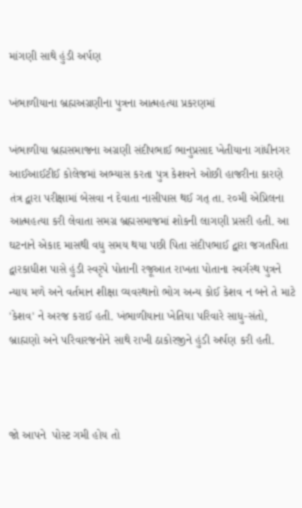માંગણી સાથે હુંડી અર્પણ

ખંભાળીયાના બ્રહ્મઅગ્રણીના પુત્રના આત્મહત્યા પ્રકરણમાં

ખંભાળીયા બ્રહ્મસમાજના અગ્રણી સંદીપભાઈ ભાનુપ્રસાદ ખેતીયાના ગાંધીનગર આઈઆઈટીઈ કોલેજમાં અભ્યાસ કરતા પુત્ર કેશવને ઓછી હાજરીના કારણે તંત્ર દ્વારા પરીક્ષામાં બેસવા ન દેવાતા નાસીપાસ થઈ ગત્ તા. ર૦મી એપ્રિલના આત્મહત્યા કરી લેવાતા સમગ્ર બ્રહ્મસમાજમાં શોકની લાગણી પ્રસરી હતી. આ ઘટનાને એકાદ માસથી વધુ સમય થયા પછી પિતા સંદીપભાઈ દ્વારા જગતપિતા દ્વારકાધીશ પાસે હુંડી સ્વરૃપે પોતાની રજૂઆત રાખતા પોતાના સ્વર્ગસ્થ પુત્રને ન્યાય મળે અને વર્તમાન શીક્ષા વ્યવસ્થાનો ભોગ અન્ય કોઈ કેશવ ન બને તે માટે 'કેશવ' ને અરજ કરાઈ હતી. ખંભાળીયાના ખેતિયા પરિવારે સાધુ-સંતો, બ્રાહ્મણો અને પરિવારજનોને સાથે રાખી ઠાકોરજીને હુંડી અર્પણ કરી હતી.



જો આપને  પોસ્ટ ગમી હોય તો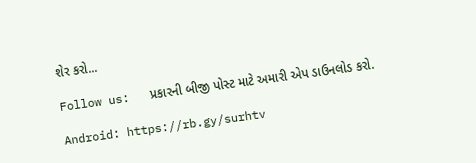શેર કરો...

Follow us:   પ્રકારની બીજી પોસ્ટ માટે અમારી એપ ડાઉનલોડ કરો.

Android: https://rb.gy/surhtv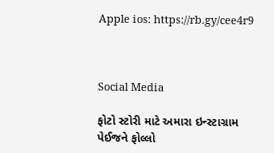Apple ios: https://rb.gy/cee4r9



Social Media

ફોટો સ્ટોરી માટે અમારા ઇન્સ્ટાગ્રામ પેઈજને ફોલ્લો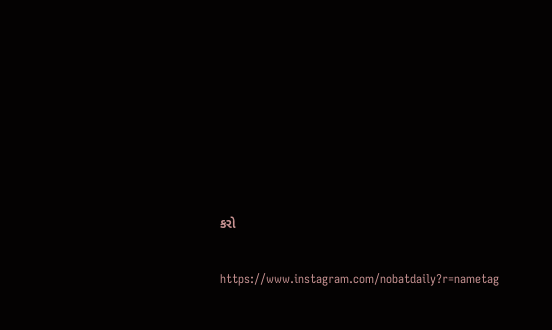કરો

https://www.instagram.com/nobatdaily?r=nametag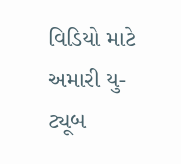વિડિયો માટે અમારી યુ-ટ્યૂબ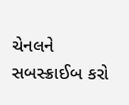ચેનલને સબસ્ક્રાઈબ કરો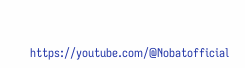https://youtube.com/@Nobatofficial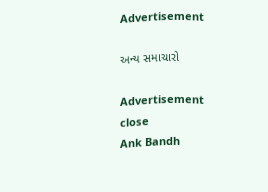Advertisement

અન્ય સમાચારો

Advertisement
close
Ank Bandh